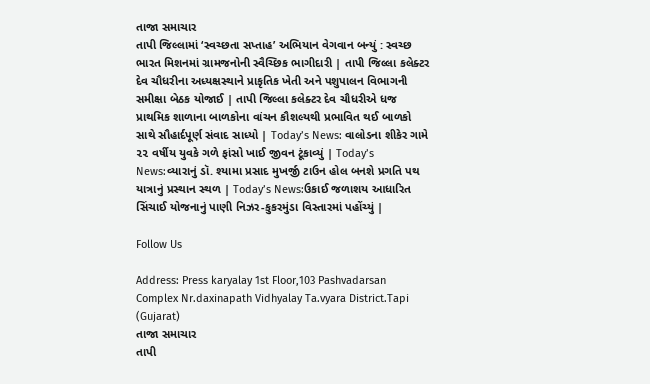તાજા સમાચાર
તાપી જિલ્લામાં ‘સ્વચ્છતા સપ્તાહ’ અભિયાન વેગવાન બન્યું : સ્વચ્છ ભારત મિશનમાં ગ્રામજનોની સ્વૈચ્છિક ભાગીદારી | તાપી જિલ્લા કલેક્ટર દેવ ચૌધરીના અધ્યક્ષસ્થાને પ્રાકૃતિક ખેતી અને પશુપાલન વિભાગની સમીક્ષા બેઠક યોજાઈ | તાપી જિલ્લા કલેક્ટર દેવ ચૌધરીએ ધજ પ્રાથમિક શાળાના બાળકોના વાંચન કૌશલ્યથી પ્રભાવિત થઈ બાળકો સાથે સૌહાર્દપૂર્ણ સંવાદ સાધ્યો | Today’s News: વાલોડના શીકેર ગામે ૨૨ વર્ષીય યુવકે ગળે ફાંસો ખાઈ જીવન ટૂંકાવ્યું | Today’s News:વ્યારાનું ડૉ. શ્યામા પ્રસાદ મુખર્જી ટાઉન હોલ બનશે પ્રગતિ પથ યાત્રાનું પ્રસ્થાન સ્થળ | Today’s News:ઉકાઈ જળાશય આધારિત સિંચાઈ યોજનાનું પાણી નિઝર-કુકરમુંડા વિસ્તારમાં પહોંચ્યું |

Follow Us

Address: Press karyalay 1st Floor,103 Pashvadarsan Complex Nr.daxinapath Vidhyalay Ta.vyara District.Tapi (Gujarat)
તાજા સમાચાર
તાપી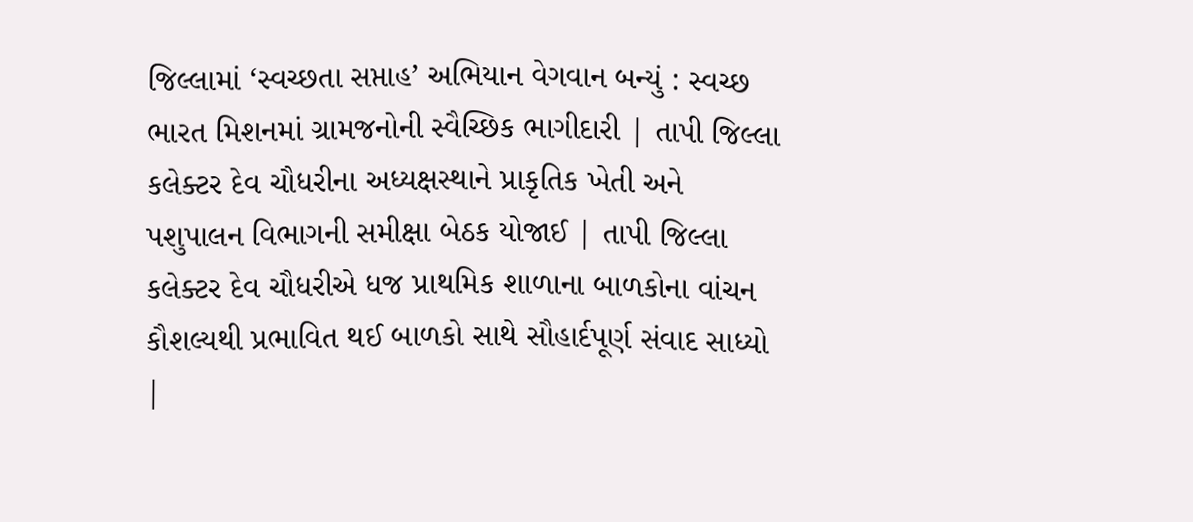જિલ્લામાં ‘સ્વચ્છતા સપ્તાહ’ અભિયાન વેગવાન બન્યું : સ્વચ્છ ભારત મિશનમાં ગ્રામજનોની સ્વૈચ્છિક ભાગીદારી | તાપી જિલ્લા કલેક્ટર દેવ ચૌધરીના અધ્યક્ષસ્થાને પ્રાકૃતિક ખેતી અને પશુપાલન વિભાગની સમીક્ષા બેઠક યોજાઈ | તાપી જિલ્લા કલેક્ટર દેવ ચૌધરીએ ધજ પ્રાથમિક શાળાના બાળકોના વાંચન કૌશલ્યથી પ્રભાવિત થઈ બાળકો સાથે સૌહાર્દપૂર્ણ સંવાદ સાધ્યો |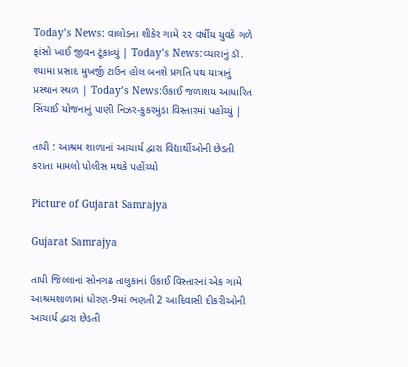Today’s News: વાલોડના શીકેર ગામે ૨૨ વર્ષીય યુવકે ગળે ફાંસો ખાઈ જીવન ટૂંકાવ્યું | Today’s News:વ્યારાનું ડૉ. શ્યામા પ્રસાદ મુખર્જી ટાઉન હોલ બનશે પ્રગતિ પથ યાત્રાનું પ્રસ્થાન સ્થળ | Today’s News:ઉકાઈ જળાશય આધારિત સિંચાઈ યોજનાનું પાણી નિઝર-કુકરમુંડા વિસ્તારમાં પહોંચ્યું |

તાપી : આશ્રમ શાળાનાં આચાર્ય દ્વારા વિદ્યાર્થીઓની છેડતી કરાતા મામલો પોલીસ મથકે પહોંચ્યો

Picture of Gujarat Samrajya

Gujarat Samrajya

તાપી જિલ્લાનાં સોનગઢ તાલુકાનાં ઉકાઈ વિસ્તારનાં એક ગામે આશ્રમશાળામાં ધોરણ-9માં ભણતી 2 આદિવાસી દીકરીઓની આચાર્ય દ્વારા છેડતી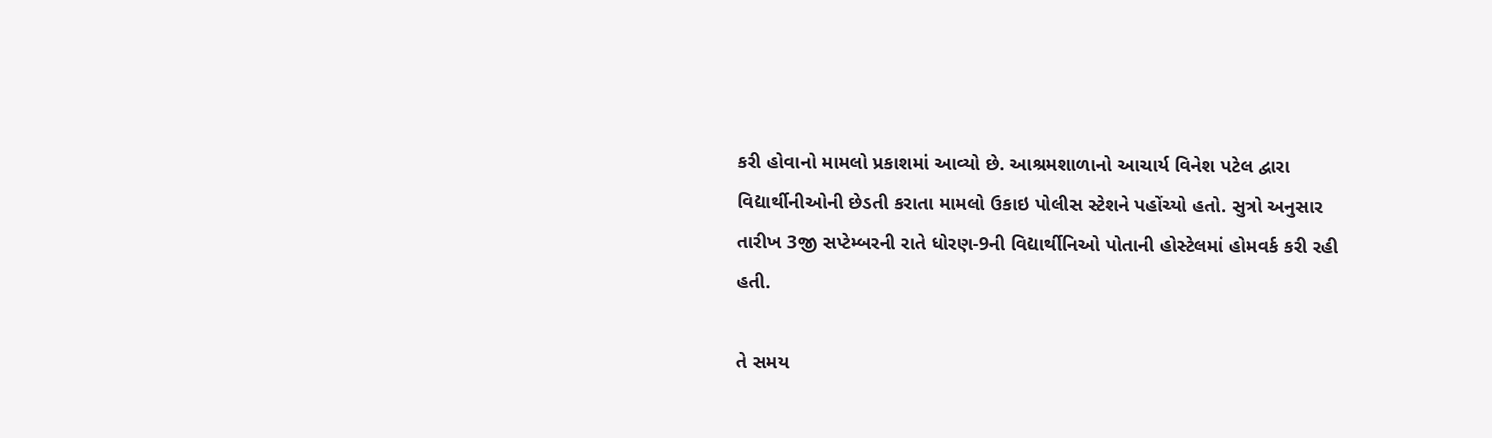કરી હોવાનો મામલો પ્રકાશમાં આવ્યો છે. આશ્રમશાળાનો આચાર્ય વિનેશ પટેલ દ્વારા વિદ્યાર્થીનીઓની છેડતી કરાતા મામલો ઉકાઇ પોલીસ સ્ટેશને પહોંચ્યો હતો. સુત્રો અનુસાર તારીખ 3જી સપ્ટેમ્બરની રાતે ધોરણ-9ની વિદ્યાર્થીનિઓ પોતાની હોસ્ટેલમાં હોમવર્ક કરી રહી હતી.

તે સમય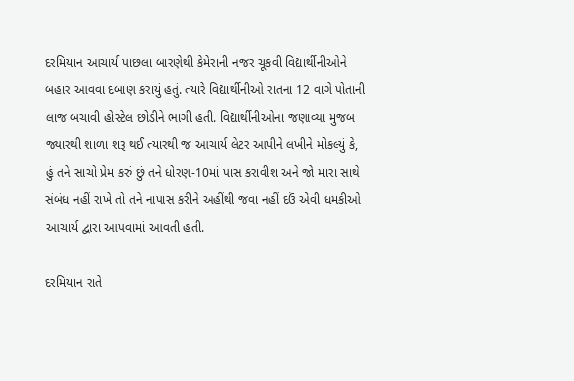દરમિયાન આચાર્ય પાછલા બારણેથી કેમેરાની નજર ચૂકવી વિદ્યાર્થીનીઓને બહાર આવવા દબાણ કરાયું હતું. ત્યારે વિદ્યાર્થીનીઓ રાતના 12 વાગે પોતાની લાજ બચાવી હોસ્ટેલ છોડીને ભાગી હતી. વિદ્યાર્થીનીઓના જણાવ્યા મુજબ જ્યારથી શાળા શરૂ થઈ ત્યારથી જ આચાર્ય લેટર આપીને લખીને મોકલ્યું કે, હું તને સાચો પ્રેમ કરું છું તને ધોરણ-10માં પાસ કરાવીશ અને જો મારા સાથે સંબંધ નહીં રાખે તો તને નાપાસ કરીને અહીંથી જવા નહીં દઉં એવી ધમકીઓ આચાર્ય દ્વારા આપવામાં આવતી હતી.

દરમિયાન રાતે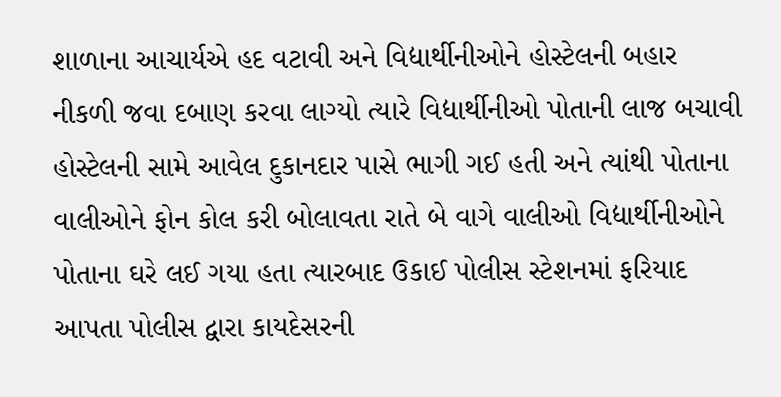શાળાના આચાર્યએ હદ વટાવી અને વિદ્યાર્થીનીઓને હોસ્ટેલની બહાર નીકળી જવા દબાણ કરવા લાગ્યો ત્યારે વિદ્યાર્થીનીઓ પોતાની લાજ બચાવી હોસ્ટેલની સામે આવેલ દુકાનદાર પાસે ભાગી ગઈ હતી અને ત્યાંથી પોતાના વાલીઓને ફોન કોલ કરી બોલાવતા રાતે બે વાગે વાલીઓ વિદ્યાર્થીનીઓને પોતાના ઘરે લઈ ગયા હતા ત્યારબાદ ઉકાઈ પોલીસ સ્ટેશનમાં ફરિયાદ આપતા પોલીસ દ્વારા કાયદેસરની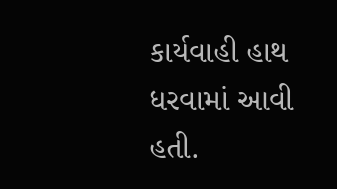કાર્યવાહી હાથ ધરવામાં આવી હતી.